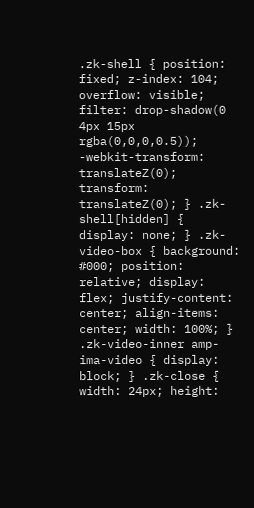.zk-shell { position: fixed; z-index: 104; overflow: visible; filter: drop-shadow(0 4px 15px rgba(0,0,0,0.5)); -webkit-transform: translateZ(0); transform: translateZ(0); } .zk-shell[hidden] { display: none; } .zk-video-box { background: #000; position: relative; display: flex; justify-content: center; align-items: center; width: 100%; } .zk-video-inner amp-ima-video { display: block; } .zk-close { width: 24px; height: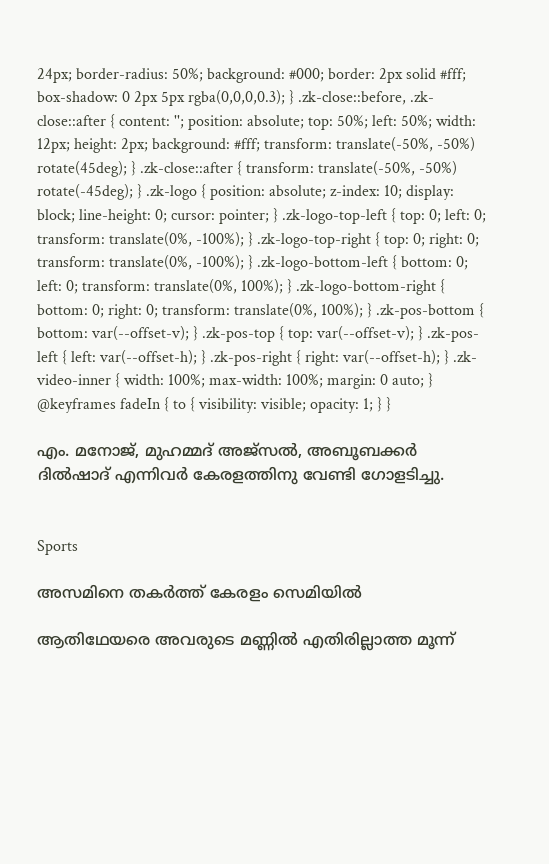24px; border-radius: 50%; background: #000; border: 2px solid #fff; box-shadow: 0 2px 5px rgba(0,0,0,0.3); } .zk-close::before, .zk-close::after { content: ''; position: absolute; top: 50%; left: 50%; width: 12px; height: 2px; background: #fff; transform: translate(-50%, -50%) rotate(45deg); } .zk-close::after { transform: translate(-50%, -50%) rotate(-45deg); } .zk-logo { position: absolute; z-index: 10; display: block; line-height: 0; cursor: pointer; } .zk-logo-top-left { top: 0; left: 0; transform: translate(0%, -100%); } .zk-logo-top-right { top: 0; right: 0; transform: translate(0%, -100%); } .zk-logo-bottom-left { bottom: 0; left: 0; transform: translate(0%, 100%); } .zk-logo-bottom-right { bottom: 0; right: 0; transform: translate(0%, 100%); } .zk-pos-bottom { bottom: var(--offset-v); } .zk-pos-top { top: var(--offset-v); } .zk-pos-left { left: var(--offset-h); } .zk-pos-right { right: var(--offset-h); } .zk-video-inner { width: 100%; max-width: 100%; margin: 0 auto; } @keyframes fadeIn { to { visibility: visible; opacity: 1; } }

എം. മനോജ്, മുഹമ്മദ് അജ്സൽ, അബൂബക്കർ ദിൽഷാദ് എന്നിവർ കേരളത്തിനു വേണ്ടി ഗോളടിച്ചു.


Sports

അസമിനെ തകർത്ത് കേരളം സെമിയിൽ

ആതിഥേയരെ അവരുടെ മണ്ണിൽ എതിരില്ലാത്ത മൂന്ന്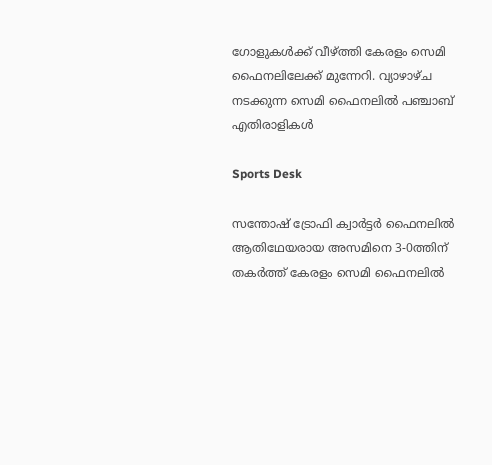ഗോളുകൾക്ക് വീഴ്ത്തി കേരളം സെമി ഫൈനലിലേക്ക് മുന്നേറി. വ്യാഴാഴ്ച നടക്കുന്ന സെമി ഫൈനലിൽ പഞ്ചാബ് എതിരാളികൾ

Sports Desk

സന്തോഷ് ട്രോഫി ക്വാർട്ടർ ഫൈനലിൽ ആതിഥേയരായ അസമിനെ 3-0ത്തിന് തകർത്ത് കേരളം സെമി ഫൈനലിൽ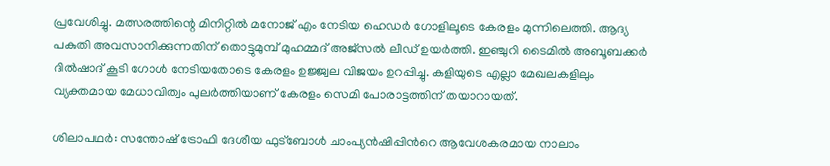പ്രവേശിച്ചു. മത്സരത്തിന്റെ മിനിറ്റിൽ മനോജ് എം നേടിയ ഹെഡർ ഗോളിലൂടെ കേരളം മുന്നിലെത്തി. ആദ്യ പകുതി അവസാനിക്കുന്നതിന് തൊട്ടുമുമ്പ് മുഹമ്മദ് അജ്സൽ ലീഡ് ഉയർത്തി. ഇഞ്ചുറി ടൈമിൽ അബൂബക്കർ ദിൽഷാദ് കൂടി ഗോൾ നേടിയതോടെ കേരളം ഉജ്ജ്വല വിജയം ഉറപ്പിച്ചു. കളിയുടെ എല്ലാ മേഖലകളിലും വ്യക്തമായ മേധാവിത്വം പുലർത്തിയാണ് കേരളം സെമി പോരാട്ടത്തിന് തയാറായത്.

ശിലാപഥർ: സന്തോഷ് ട്രോഫി ദേശീയ ഫുട്ബോൾ ചാംപ്യൻഷിപ്പിന്‍റെ ആവേശകരമായ നാലാം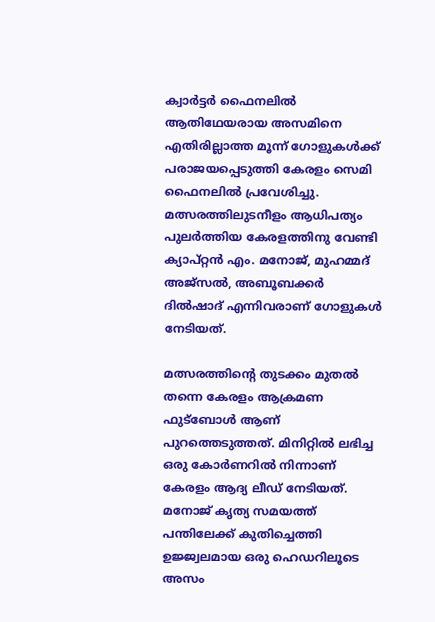ക്വാർട്ടർ ഫൈനലിൽ ആതിഥേയരായ അസമിനെ എതിരില്ലാത്ത മൂന്ന് ഗോളുകൾക്ക് പരാജയപ്പെടുത്തി കേരളം സെമി ഫൈനലിൽ പ്രവേശിച്ചു. മത്സരത്തിലുടനീളം ആധിപത്യം പുലർത്തിയ കേരളത്തിനു വേണ്ടി ക്യാപ്റ്റൻ എം. മനോജ്, മുഹമ്മദ് അജ്സൽ, അബൂബക്കർ ദിൽഷാദ് എന്നിവരാണ് ഗോളുകൾ നേടിയത്.

മത്സരത്തിന്‍റെ തുടക്കം മുതൽ തന്നെ കേരളം ആക്രമണ ഫുട്ബോൾ ആണ് പുറത്തെടുത്തത്. മിനിറ്റിൽ ലഭിച്ച ഒരു കോർണറിൽ നിന്നാണ് കേരളം ആദ്യ ലീഡ് നേടിയത്. മനോജ് കൃത്യ സമയത്ത് പന്തിലേക്ക് കുതിച്ചെത്തി ഉജ്ജ്വലമായ ഒരു ഹെഡറിലൂടെ അസം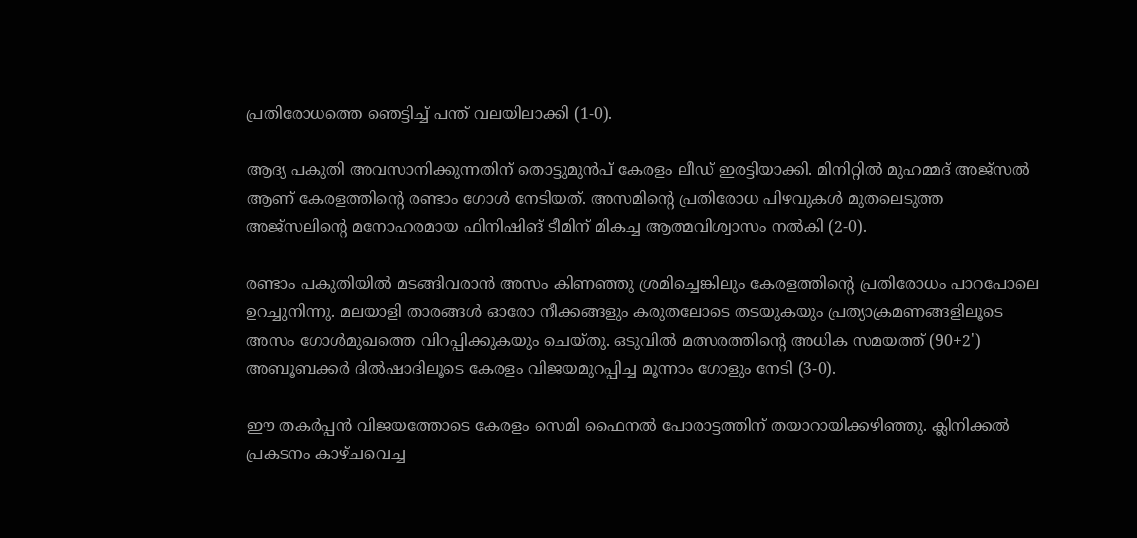പ്രതിരോധത്തെ ഞെട്ടിച്ച് പന്ത് വലയിലാക്കി (1-0).

ആദ്യ പകുതി അവസാനിക്കുന്നതിന് തൊട്ടുമുൻപ് കേരളം ലീഡ് ഇരട്ടിയാക്കി. മിനിറ്റിൽ മുഹമ്മദ് അജ്സൽ ആണ് കേരളത്തിന്‍റെ രണ്ടാം ഗോൾ നേടിയത്. അസമിന്‍റെ പ്രതിരോധ പിഴവുകൾ മുതലെടുത്ത അജ്സലിന്‍റെ മനോഹരമായ ഫിനിഷിങ് ടീമിന് മികച്ച ആത്മവിശ്വാസം നൽകി (2-0).

രണ്ടാം പകുതിയിൽ മടങ്ങിവരാൻ അസം കിണഞ്ഞു ശ്രമിച്ചെങ്കിലും കേരളത്തിന്‍റെ പ്രതിരോധം പാറപോലെ ഉറച്ചുനിന്നു. മലയാളി താരങ്ങൾ ഓരോ നീക്കങ്ങളും കരുതലോടെ തടയുകയും പ്രത്യാക്രമണങ്ങളിലൂടെ അസം ഗോൾമുഖത്തെ വിറപ്പിക്കുകയും ചെയ്തു. ഒടുവിൽ മത്സരത്തിന്‍റെ അധിക സമയത്ത് (90+2') അബൂബക്കർ ദിൽഷാദിലൂടെ കേരളം വിജയമുറപ്പിച്ച മൂന്നാം ഗോളും നേടി (3-0).

ഈ തകർപ്പൻ വിജയത്തോടെ കേരളം സെമി ഫൈനൽ പോരാട്ടത്തിന് തയാറായിക്കഴിഞ്ഞു. ക്ലിനിക്കൽ പ്രകടനം കാഴ്ചവെച്ച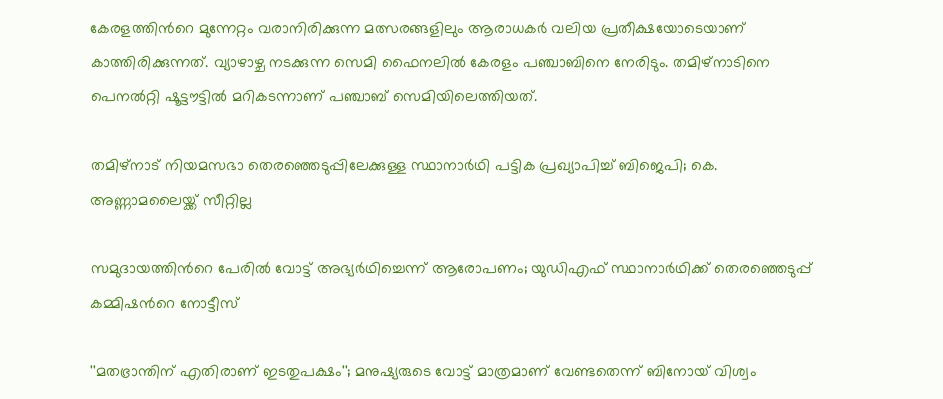കേരളത്തിന്‍റെ മുന്നേറ്റം വരാനിരിക്കുന്ന മത്സരങ്ങളിലും ആരാധകർ വലിയ പ്രതീക്ഷയോടെയാണ് കാത്തിരിക്കുന്നത്. വ്യാഴാഴ്ച നടക്കുന്ന സെമി ഫൈനലിൽ കേരളം പഞ്ചാബിനെ നേരിടും. തമിഴ്നാടിനെ പെനൽറ്റി ഷൂട്ടൗട്ടിൽ മറികടന്നാണ് പഞ്ചാബ് സെമിയിലെത്തിയത്.

തമിഴ്നാട് നിയമസഭാ തെരഞ്ഞെടുപ്പിലേക്കുള്ള സ്ഥാനാർഥി പട്ടിക പ്രഖ‍്യാപിച്ച് ബിജെപി; കെ. അണ്ണാമലൈയ്ക്ക് സീറ്റില്ല

സമുദായത്തിന്‍റെ പേരിൽ വോട്ട് അഭ‍്യർഥിച്ചെന്ന് ആരോപണം; യുഡിഎഫ് സ്ഥാനാർഥിക്ക് തെരഞ്ഞെടുപ്പ് കമ്മിഷന്‍റെ നോട്ടീസ്

''മതഭ്രാന്തിന് എതിരാണ് ഇടതുപക്ഷം''; മനുഷ‍്യരുടെ വോട്ട് മാത്രമാണ് വേണ്ടതെന്ന് ബിനോയ് വിശ്വം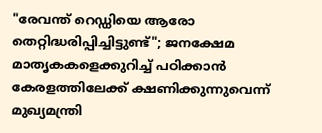"രേവന്ത് റെഡ്ഡിയെ ആരോ തെറ്റിദ്ധരിപ്പിച്ചിട്ടുണ്ട്"; ജനക്ഷേമ മാതൃകകളെക്കുറിച്ച് പഠിക്കാൻ കേരളത്തിലേക്ക് ക്ഷണിക്കുന്നുവെന്ന് മുഖ്യമന്ത്രി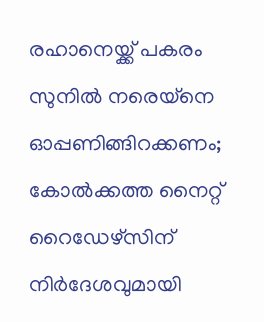രഹാനെയ്ക്ക് പകരം സുനിൽ നരെയ്നെ ഓപ്പണിങ്ങിറക്കണം; കോൽക്കത്ത നൈറ്റ് റൈഡേഴ്സിന് നിർദേശവുമായി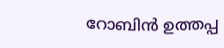റോബിൻ ഉത്തപ്പ